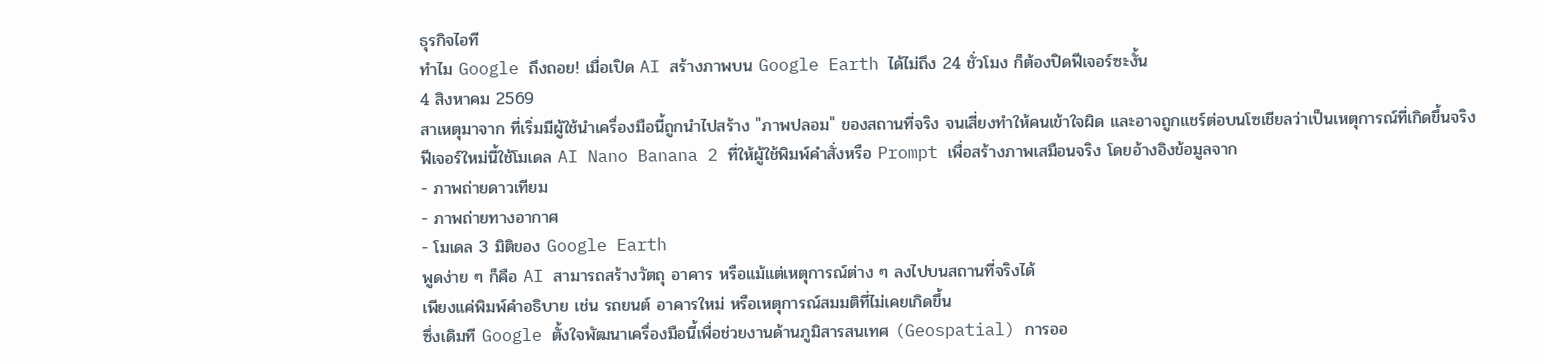ธุรกิจไอที
ทำไม Google ถึงถอย! เมื่อเปิด AI สร้างภาพบน Google Earth ได้ไม่ถึง 24 ชั่วโมง ก็ต้องปิดฟีเจอร์ซะงั้น
4 สิงหาคม 2569
สาเหตุมาจาก ที่เริ่มมีผู้ใช้นำเครื่องมือนี้ถูกนำไปสร้าง "ภาพปลอม" ของสถานที่จริง จนเสี่ยงทำให้คนเข้าใจผิด และอาจถูกแชร์ต่อบนโซเชียลว่าเป็นเหตุการณ์ที่เกิดขึ้นจริง
ฟีเจอร์ใหม่นี้ใช้โมเดล AI Nano Banana 2 ที่ให้ผู้ใช้พิมพ์คำสั่งหรือ Prompt เพื่อสร้างภาพเสมือนจริง โดยอ้างอิงข้อมูลจาก
- ภาพถ่ายดาวเทียม
- ภาพถ่ายทางอากาศ
- โมเดล 3 มิติของ Google Earth
พูดง่าย ๆ ก็คือ AI สามารถสร้างวัตถุ อาคาร หรือแม้แต่เหตุการณ์ต่าง ๆ ลงไปบนสถานที่จริงได้
เพียงแค่พิมพ์คำอธิบาย เช่น รถยนต์ อาคารใหม่ หรือเหตุการณ์สมมติที่ไม่เคยเกิดขึ้น
ซึ่งเดิมที Google ตั้งใจพัฒนาเครื่องมือนี้เพื่อช่วยงานด้านภูมิสารสนเทศ (Geospatial) การออ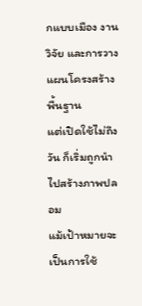กแบบเมือง งานวิจัย และการวางแผนโครงสร้างพื้นฐาน
แต่เปิดใช้ไม่ถึงวัน ก็เริ่มถูกนำไปสร้างภาพปลอม
แม้เป้าหมายจะเป็นการใช้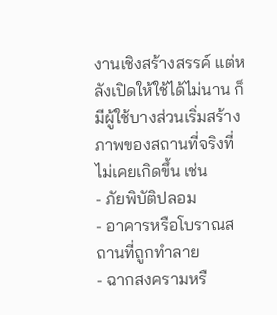งานเชิงสร้างสรรค์ แต่หลังเปิดให้ใช้ได้ไม่นาน ก็มีผู้ใช้บางส่วนเริ่มสร้างภาพของสถานที่จริงที่ไม่เคยเกิดขึ้น เช่น
- ภัยพิบัติปลอม
- อาคารหรือโบราณสถานที่ถูกทำลาย
- ฉากสงครามหรื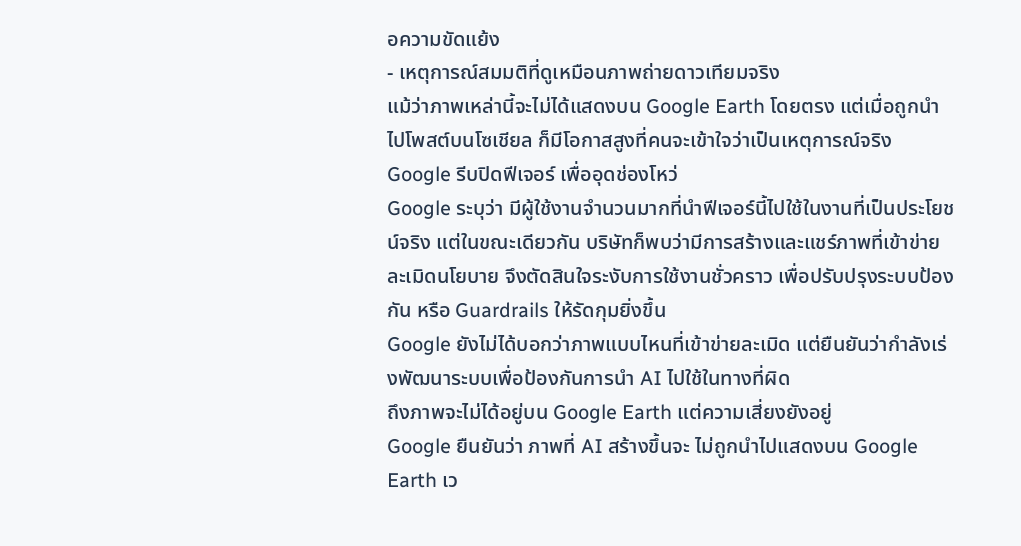อความขัดแย้ง
- เหตุการณ์สมมติที่ดูเหมือนภาพถ่ายดาวเทียมจริง
แม้ว่าภาพเหล่านี้จะไม่ได้แสดงบน Google Earth โดยตรง แต่เมื่อถูกนำไปโพสต์บนโซเชียล ก็มีโอกาสสูงที่คนจะเข้าใจว่าเป็นเหตุการณ์จริง
Google รีบปิดฟีเจอร์ เพื่ออุดช่องโหว่
Google ระบุว่า มีผู้ใช้งานจำนวนมากที่นำฟีเจอร์นี้ไปใช้ในงานที่เป็นประโยชน์จริง แต่ในขณะเดียวกัน บริษัทก็พบว่ามีการสร้างและแชร์ภาพที่เข้าข่ายละเมิดนโยบาย จึงตัดสินใจระงับการใช้งานชั่วคราว เพื่อปรับปรุงระบบป้องกัน หรือ Guardrails ให้รัดกุมยิ่งขึ้น
Google ยังไม่ได้บอกว่าภาพแบบไหนที่เข้าข่ายละเมิด แต่ยืนยันว่ากำลังเร่งพัฒนาระบบเพื่อป้องกันการนำ AI ไปใช้ในทางที่ผิด
ถึงภาพจะไม่ได้อยู่บน Google Earth แต่ความเสี่ยงยังอยู่
Google ยืนยันว่า ภาพที่ AI สร้างขึ้นจะ ไม่ถูกนำไปแสดงบน Google Earth เว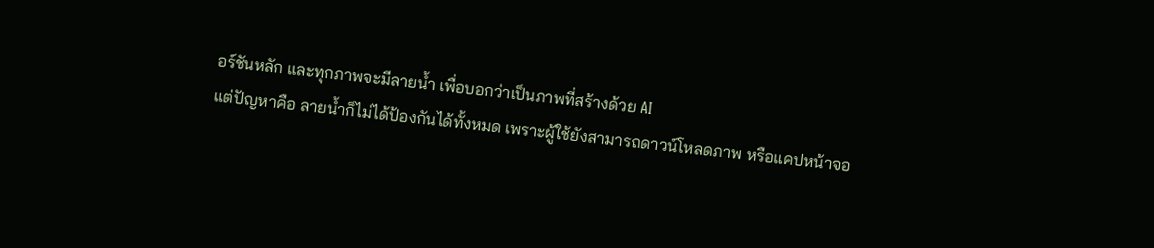อร์ชันหลัก และทุกภาพจะมีลายน้ำ เพื่อบอกว่าเป็นภาพที่สร้างด้วย AI
แต่ปัญหาคือ ลายน้ำก็ไม่ได้ป้องกันได้ทั้งหมด เพราะผู้ใช้ยังสามารถดาวน์โหลดภาพ หรือแคปหน้าจอ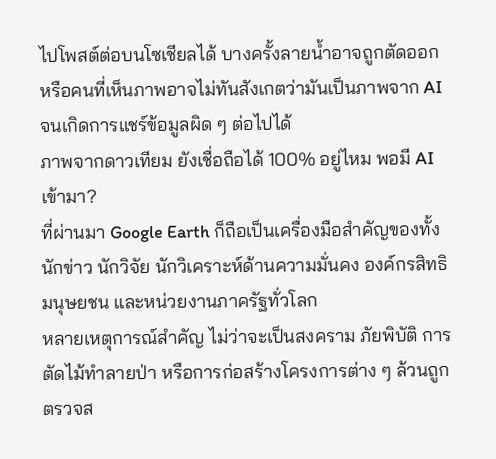ไปโพสต์ต่อบนโซเชียลได้ บางครั้งลายน้ำอาจถูกตัดออก หรือคนที่เห็นภาพอาจไม่ทันสังเกตว่ามันเป็นภาพจาก AI จนเกิดการแชร์ข้อมูลผิด ๆ ต่อไปได้
ภาพจากดาวเทียม ยังเชื่อถือได้ 100% อยู่ไหม พอมี AI เข้ามา?
ที่ผ่านมา Google Earth ก็ถือเป็นเครื่องมือสำคัญของทั้งนักข่าว นักวิจัย นักวิเคราะห์ด้านความมั่นคง องค์กรสิทธิมนุษยชน และหน่วยงานภาครัฐทั่วโลก
หลายเหตุการณ์สำคัญ ไม่ว่าจะเป็นสงคราม ภัยพิบัติ การตัดไม้ทำลายป่า หรือการก่อสร้างโครงการต่าง ๆ ล้วนถูกตรวจส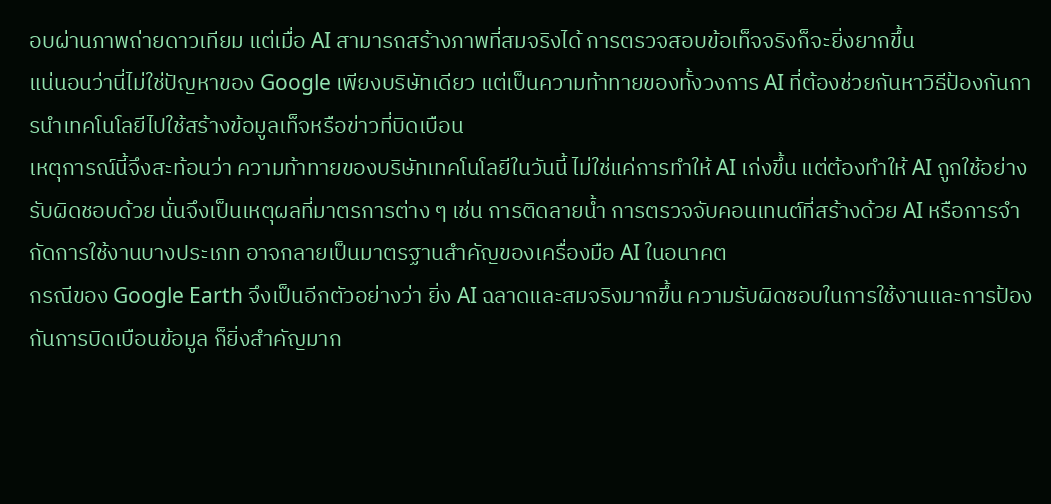อบผ่านภาพถ่ายดาวเทียม แต่เมื่อ AI สามารถสร้างภาพที่สมจริงได้ การตรวจสอบข้อเท็จจริงก็จะยิ่งยากขึ้น
แน่นอนว่านี่ไม่ใช่ปัญหาของ Google เพียงบริษัทเดียว แต่เป็นความท้าทายของทั้งวงการ AI ที่ต้องช่วยกันหาวิธีป้องกันการนำเทคโนโลยีไปใช้สร้างข้อมูลเท็จหรือข่าวที่บิดเบือน
เหตุการณ์นี้จึงสะท้อนว่า ความท้าทายของบริษัทเทคโนโลยีในวันนี้ ไม่ใช่แค่การทำให้ AI เก่งขึ้น แต่ต้องทำให้ AI ถูกใช้อย่างรับผิดชอบด้วย นั่นจึงเป็นเหตุผลที่มาตรการต่าง ๆ เช่น การติดลายน้ำ การตรวจจับคอนเทนต์ที่สร้างด้วย AI หรือการจำกัดการใช้งานบางประเภท อาจกลายเป็นมาตรฐานสำคัญของเครื่องมือ AI ในอนาคต
กรณีของ Google Earth จึงเป็นอีกตัวอย่างว่า ยิ่ง AI ฉลาดและสมจริงมากขึ้น ความรับผิดชอบในการใช้งานและการป้องกันการบิดเบือนข้อมูล ก็ยิ่งสำคัญมาก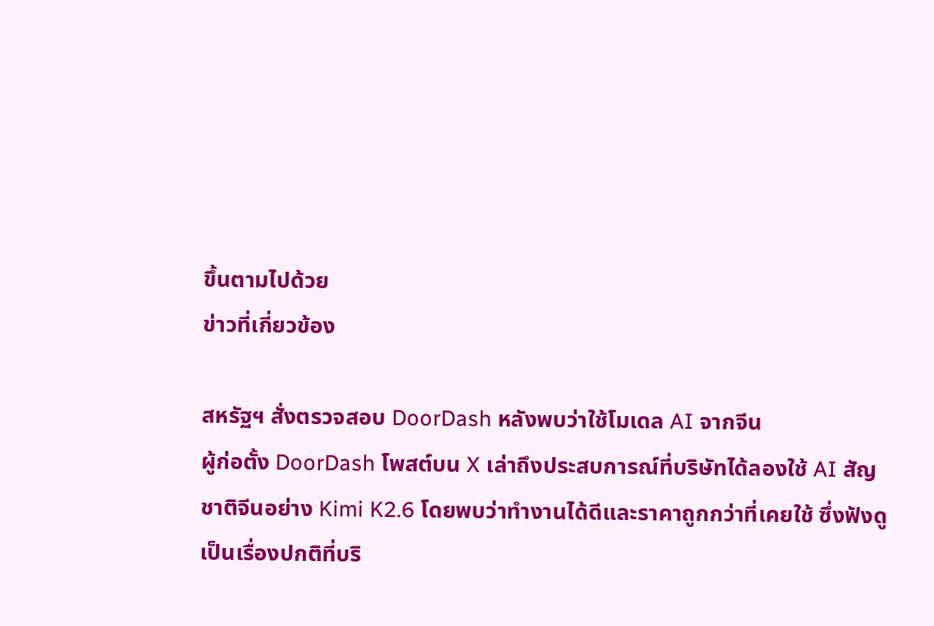ขึ้นตามไปด้วย
ข่าวที่เกี่ยวข้อง

สหรัฐฯ สั่งตรวจสอบ DoorDash หลังพบว่าใช้โมเดล AI จากจีน
ผู้ก่อตั้ง DoorDash โพสต์บน X เล่าถึงประสบการณ์ที่บริษัทได้ลองใช้ AI สัญชาติจีนอย่าง Kimi K2.6 โดยพบว่าทำงานได้ดีและราคาถูกกว่าที่เคยใช้ ซึ่งฟังดูเป็นเรื่องปกติที่บริ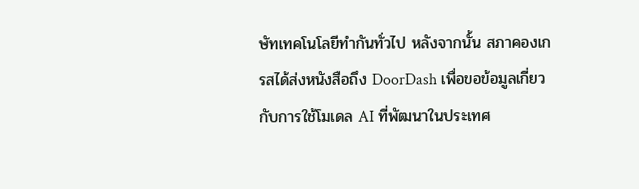ษัทเทคโนโลยีทำกันทั่วไป หลังจากนั้น สภาคองเกรสได้ส่งหนังสือถึง DoorDash เพื่อขอข้อมูลเกี่ยวกับการใช้โมเดล AI ที่พัฒนาในประเทศ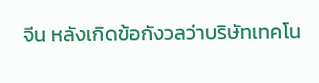จีน หลังเกิดข้อกังวลว่าบริษัทเทคโน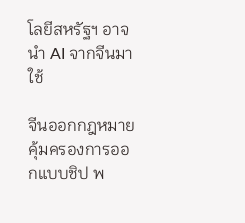โลยีสหรัฐฯ อาจนำ AI จากจีนมาใช้

จีนออกกฎหมายคุ้มครองการออกแบบชิป พ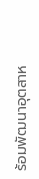ร้อมพัฒนาอุตสาห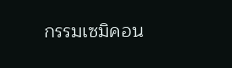กรรมเซมิคอน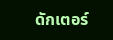ดักเตอร์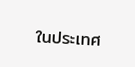ในประเทศ